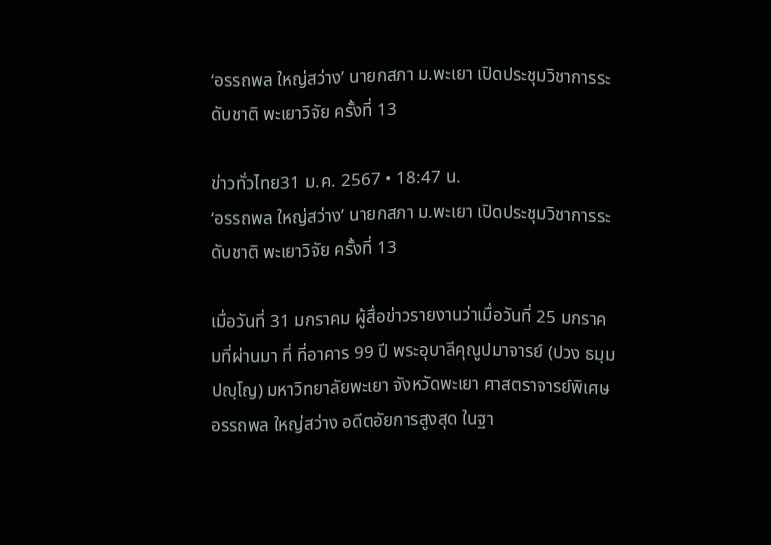‘อรรถพล ใหญ่สว่าง’ นายกสภา ม.พะเยา เปิดประชุมวิชาการระดับชาติ พะเยาวิจัย ครั้งที่ 13

ข่าวทั่วไทย31 ม.ค. 2567 • 18:47 น.
‘อรรถพล ใหญ่สว่าง’ นายกสภา ม.พะเยา เปิดประชุมวิชาการระดับชาติ พะเยาวิจัย ครั้งที่ 13

เมื่อวันที่ 31 มกราคม ผู้สื่อข่าวรายงานว่าเมื่อวันที่ 25 มกราคมที่ผ่านมา ที่ ที่อาคาร 99 ปี พระอุบาลีคุณูปมาจารย์ (ปวง ธมฺมปญฺโญ) มหาวิทยาลัยพะเยา จังหวัดพะเยา ศาสตราจารย์พิเศษอรรถพล ใหญ่สว่าง อดีตอัยการสูงสุด ในฐา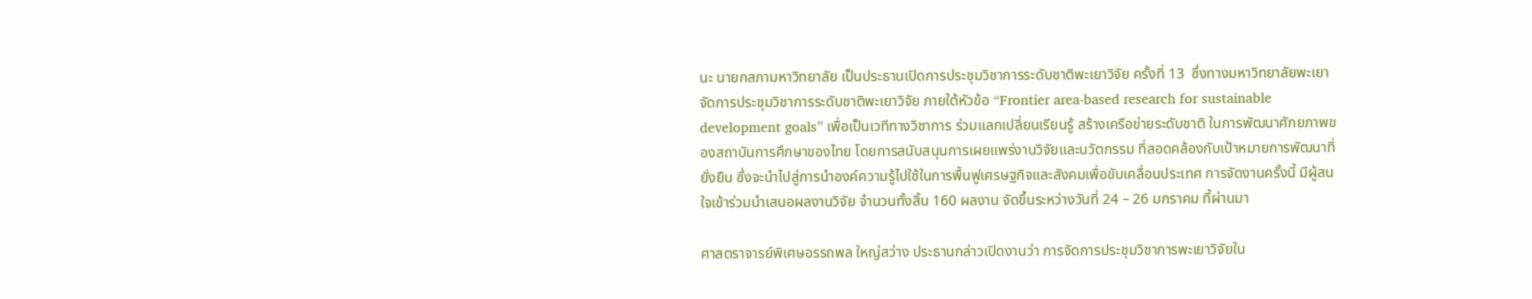นะ นายกสภามหาวิทยาลัย เป็นประธานเปิดการประชุมวิชาการระดับชาติพะเยาวิจัย ครั้งที่ 13  ซึ่งทางมหาวิทยาลัยพะเยาจัดการประชุมวิชาการระดับชาติพะเยาวิจัย ภายใต้หัวข้อ “Frontier area-based research for sustainable development goals” เพื่อเป็นเวทีทางวิชาการ ร่วมแลกเปลี่ยนเรียนรู้ สร้างเครือข่ายระดับชาติ ในการพัฒนาศักยภาพของสถาบันการศึกษาของไทย โดยการสนับสนุนการเผยแพร่งานวิจัยและนวัตกรรม ที่สอดคล้องกับเป้าหมายการพัฒนาที่ยั่งยืน ซึ่งจะนำไปสู่การนำองค์ความรู้ไปใช้ในการพื้นฟูเศรษฐกิจและสังคมเพื่อขับเคลื่อนประเทศ การจัดงานครั้งนี้ มีผู้สนใจเข้าร่วมนำเสนอผลงานวิจัย จำนวนทั้งสิ้น 160 ผลงาน จัดขึ้นระหว่างวันที่ 24 – 26 มกราคม ที้ผ่านมา

ศาสตราจารย์พิเศษอรรถพล ใหญ่สว่าง ประธานกล่าวเปิดงานว่า การจัดการประชุมวิชาการพะเยาวิจัยใน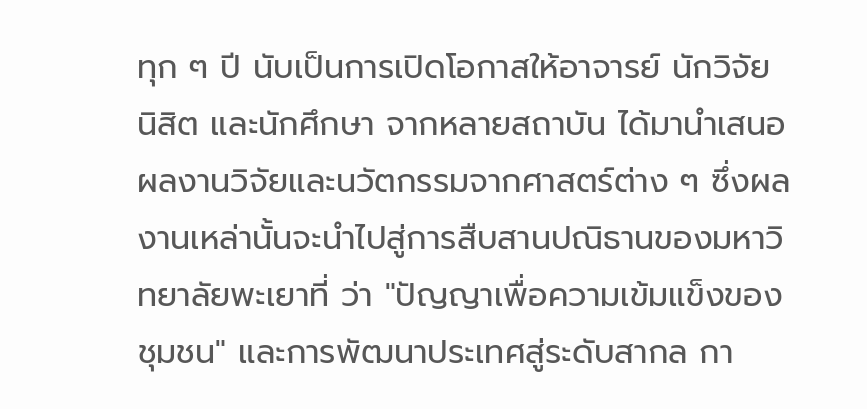ทุก ๆ ปี นับเป็นการเปิดโอกาสให้อาจารย์ นักวิจัย นิสิต และนักศึกษา จากหลายสถาบัน ได้มานำเสนอผลงานวิจัยและนวัตกรรมจากศาสตร์ต่าง ๆ ซึ่งผลงานเหล่านั้นจะนำไปสู่การสืบสานปณิธานของมหาวิทยาลัยพะเยาที่ ว่า "ปัญญาเพื่อความเข้มแข็งของชุมชน" และการพัฒนาประเทศสู่ระดับสากล กา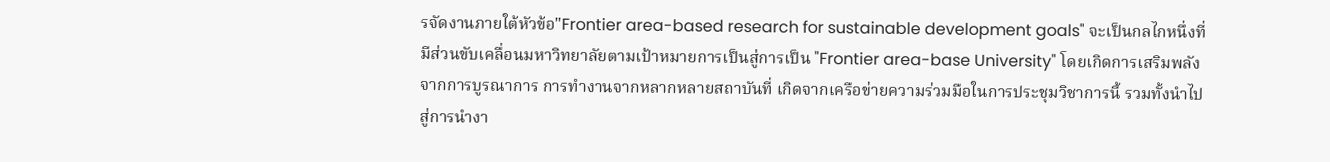รจัดงานภายใต้หัวข้อ"Frontier area-based research for sustainable development goals" จะเป็นกลไกหนึ่งที่มีส่วนขับเคลื่อนมหาวิทยาลัยตามเป้าหมายการเป็นสู่การเป็น "Frontier area-base University" โดยเกิดการเสริมพลังจากการบูรณาการ การทำงานจากหลากหลายสถาบันที่ เกิดจากเครือข่ายความร่วมมือในการประชุมวิชาการนี้ รวมทั้งนำไปสู่การนำงา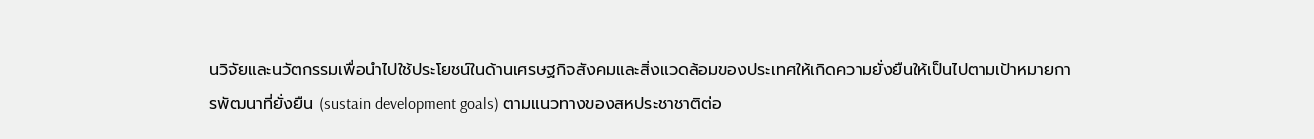นวิจัยและนวัตกรรมเพื่อนำไปใช้ประโยชน์ในด้านเศรษฐกิจสังคมและสิ่งแวดล้อมของประเทศให้เกิดความยั่งยืนให้เป็นไปตามเป้าหมายการพัฒนาที่ยั่งยืน (sustain development goals) ตามแนวทางของสหประชาชาติต่อ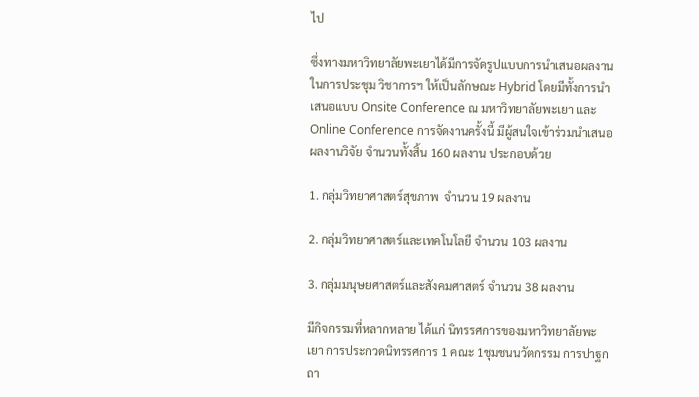ไป

ซึ่งทางมหาวิทยาลัยพะเยาได้มีการจัดรูปแบบการนำเสนอผลงานในการประชุม วิชาการฯ ให้เป็นลักษณะ Hybrid โดยมีทั้งการนำเสนอแบบ Onsite Conference ณ มหาวิทยาลัยพะเยา และ Online Conference การจัดงานครั้งนี้ มีผู้สนใจเข้าร่วมนำเสนอผลงานวิจัย จำนวนทั้งสิ้น 160 ผลงาน ประกอบด้วย

1. กลุ่มวิทยาศาสตร์สุขภาพ  จำนวน 19 ผลงาน

2. กลุ่มวิทยาศาสตร์และเทคโนโลยี จำนวน 103 ผลงาน

3. กลุ่มมนุษยศาสตร์และสังคมศาสตร์ จำนวน 38 ผลงาน

มีกิจกรรมที่หลากหลาย ได้แก่ นิทรรศการของมหาวิทยาลัยพะเยา การประกวดนิทรรศการ 1 คณะ 1ชุมชนนวัตกรรม การปาฐกถา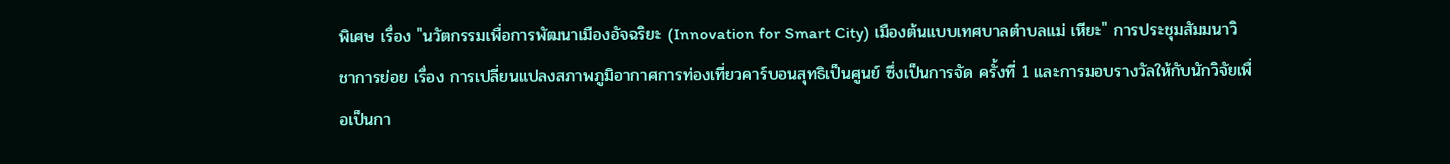พิเศษ เรื่อง "นวัตกรรมเพื่อการพัฒนาเมืองอัจฉริยะ (Innovation for Smart City) เมืองต้นแบบเทศบาลตำบลแม่ เหียะ" การประชุมสัมมนาวิชาการย่อย เรื่อง การเปลี่ยนแปลงสภาพภูมิอากาศการท่องเที่ยวคาร์บอนสุทธิเป็นศูนย์ ซึ่งเป็นการจัด ครั้งที่ 1 และการมอบรางวัลให้กับนักวิจัยเพื่อเป็นกา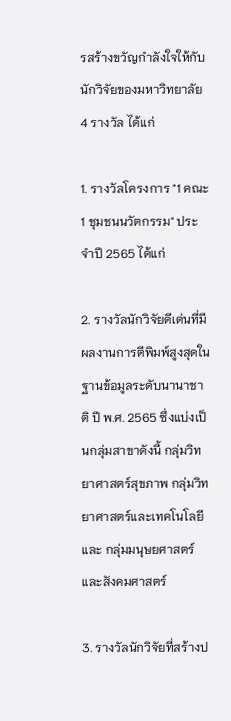รสร้างขวัญกำลังใจให้กับนักวิจัยของมหาวิทยาลัย 4 รางวัล ได้แก่

1. รางวัลโครงการ "1 คณะ 1 ชุมชนนวัตกรรม" ประจำปี 2565 ได้แก่

2. รางวัลนักวิจัยดีเด่นที่มีผลงานการตีพิมพ์สูงสุดในฐานข้อมูลระดับนานาชาติ ปี พ.ศ. 2565 ซึ่งแบ่งเป็นกลุ่มสาขาดังนี้ กลุ่มวิทยาศาสตร์สุขภาพ กลุ่มวิทยาศาสตร์และเทคโนโลยี และ กลุ่มมนุษยศาสตร์และสังคมศาสตร์

3. รางวัลนักวิจัยที่สร้างป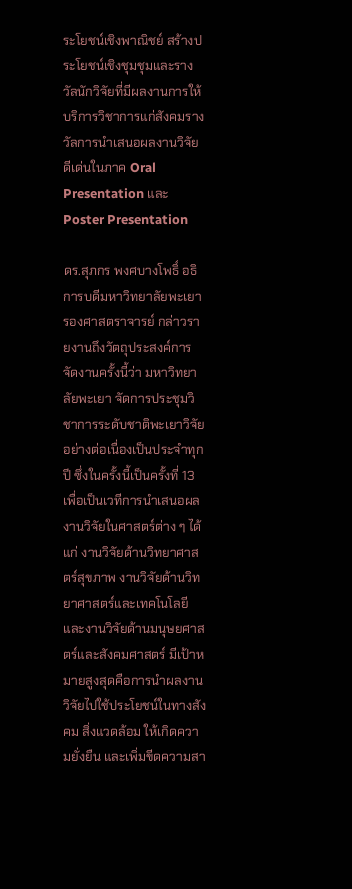ระโยชน์เชิงพาณิชย์ สร้างประโยชน์เชิงชุมชุมและรางวัลนักวิจัยที่มีผลงานการให้บริการวิชาการแก่สังคมรางวัลการนำเสนอผลงานวิจัยดีเด่นในภาค Oral Presentation และ Poster Presentation

ดร.สุภกร พงศบางโพธิ์ อธิการบดีมหาวิทยาลัยพะเยา รองศาสตราจารย์ กล่าวรายงานถึงวัตถุประสงค์การจัดงานครั้งนี้ว่า มหาวิทยาลัยพะเยา จัดการประชุมวิชาการระดับชาติพะเยาวิจัยอย่างต่อเนื่องเป็นประจำทุกปี ซึ่งในครั้งนี้เป็นครั้งที่ 13 เพื่อเป็นเวทีการนำเสนอผลงานวิจัยในศาสตร์ต่าง ๆ ได้แก่ งานวิจัยด้านวิทยาศาสตร์สุขภาพ งานวิจัยด้านวิทยาศาสตร์และเทคโนโลยี และงานวิจัยด้านมนุษยศาสตร์และสังคมศาสตร์ มีเป้าหมายสูงสุดคือการนำผลงานวิจัยไปใช้ประโยชน์ในทางสังคม สิ่งแวดล้อม ให้เกิดความยั่งยืน และเพิ่มขีดความสา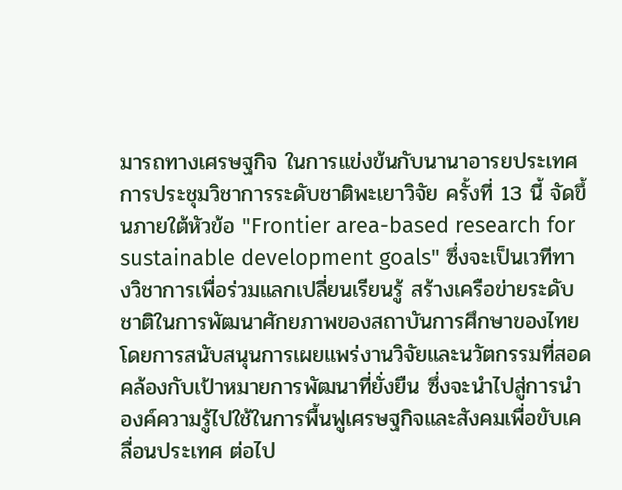มารถทางเศรษฐกิจ ในการแข่งข้นกับนานาอารยประเทศ การประชุมวิชาการระดับชาติพะเยาวิจัย ครั้งที่ 13 นี้ จัดขึ้นภายใต้หัวข้อ "Frontier area-based research for sustainable development goals" ซึ่งจะเป็นเวทีทางวิชาการเพื่อร่วมแลกเปลี่ยนเรียนรู้ สร้างเครือข่ายระดับชาติในการพัฒนาศักยภาพของสถาบันการศึกษาของไทย โดยการสนับสนุนการเผยแพร่งานวิจัยและนวัตกรรมที่สอดคล้องกับเป้าหมายการพัฒนาที่ยั่งยืน ซึ่งจะนำไปสู่การนำองค์ความรู้ไปใช้ในการพื้นฟูเศรษฐกิจและสังคมเพื่อขับเคลื่อนประเทศ ต่อไป